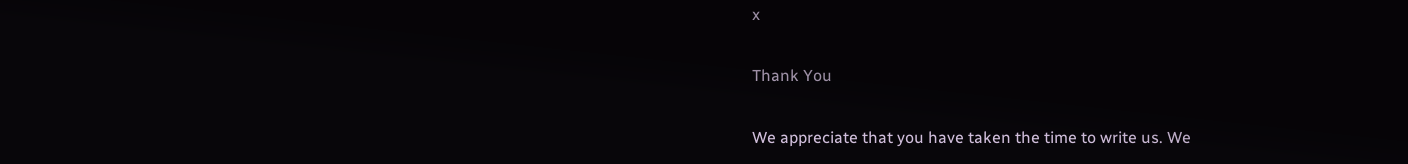x

Thank You

We appreciate that you have taken the time to write us. We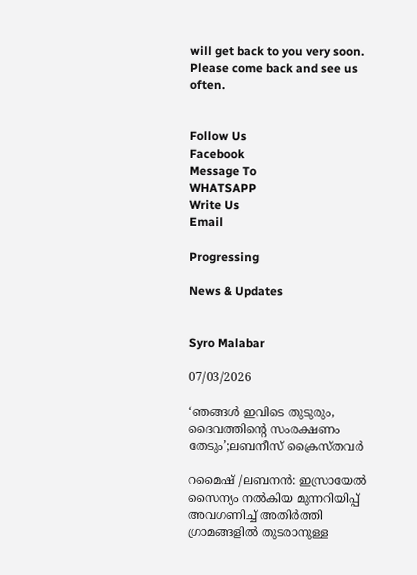will get back to you very soon. Please come back and see us often.


Follow Us
Facebook
Message To
WHATSAPP
Write Us
Email

Progressing

News & Updates


Syro Malabar

07/03/2026

‘ഞങ്ങള്‍ ഇവിടെ തുടുരും, ദൈവത്തിന്റെ സംരക്ഷണം തേടും’;ലബനീസ് ക്രൈസ്തവര്‍

റമൈഷ് /ലബനന്‍: ഇസ്രായേല്‍ സൈന്യം നല്‍കിയ മുന്നറിയിപ്പ് അവഗണിച്ച് അതിര്‍ത്തി ഗ്രാമങ്ങളില്‍ തുടരാനുള്ള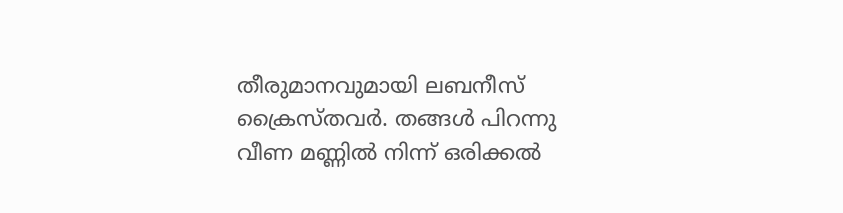തീരുമാനവുമായി ലബനീസ് ക്രൈസ്തവര്‍. തങ്ങള്‍ പിറന്നു വീണ മണ്ണില്‍ നിന്ന് ഒരിക്കല്‍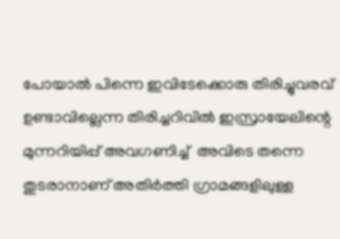പോയാല്‍ പിന്നെ ഇവിടേക്കൊരു തിരിച്ചുവരവ് ഉണ്ടാവില്ലെന്ന തിരിച്ചറിവില്‍ ഇസ്രായേലിന്റെ മുന്നറിയിപ്പ് അവഗണിച്ച്  അവിടെ തന്നെ തുടരാനാണ് അതിര്‍ത്തി ഗ്രാമങ്ങളിലുള്ള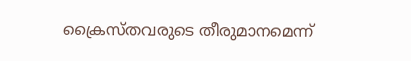ക്രൈസ്തവരുടെ തീരുമാനമെന്ന്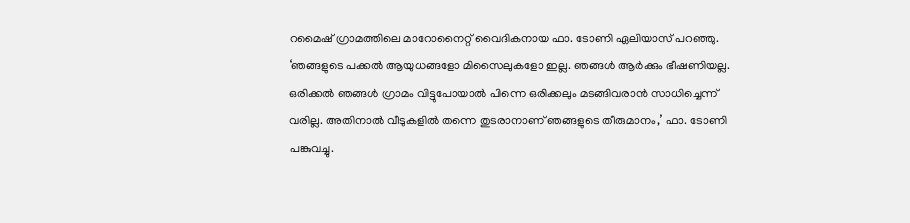റമൈഷ് ഗ്രാമത്തിലെ മാറോനൈറ്റ് വൈദികനായ ഫാ. ടോണി ഏലിയാസ് പറഞ്ഞു. ‘ഞങ്ങളുടെ പക്കല്‍ ആയുധങ്ങളോ മിസൈലുകളോ ഇല്ല. ഞങ്ങള്‍ ആര്‍ക്കും ഭീഷണിയല്ല. ഒരിക്കല്‍ ഞങ്ങള്‍ ഗ്രാമം വിട്ടുപോയാല്‍ പിന്നെ ഒരിക്കലും മടങ്ങിവരാന്‍ സാധിച്ചെന്ന് വരില്ല. അതിനാല്‍ വീടുകളില്‍ തന്നെ തുടരാനാണ് ഞങ്ങളുടെ തീരുമാനം,’ ഫാ. ടോണി പങ്കുവച്ചു.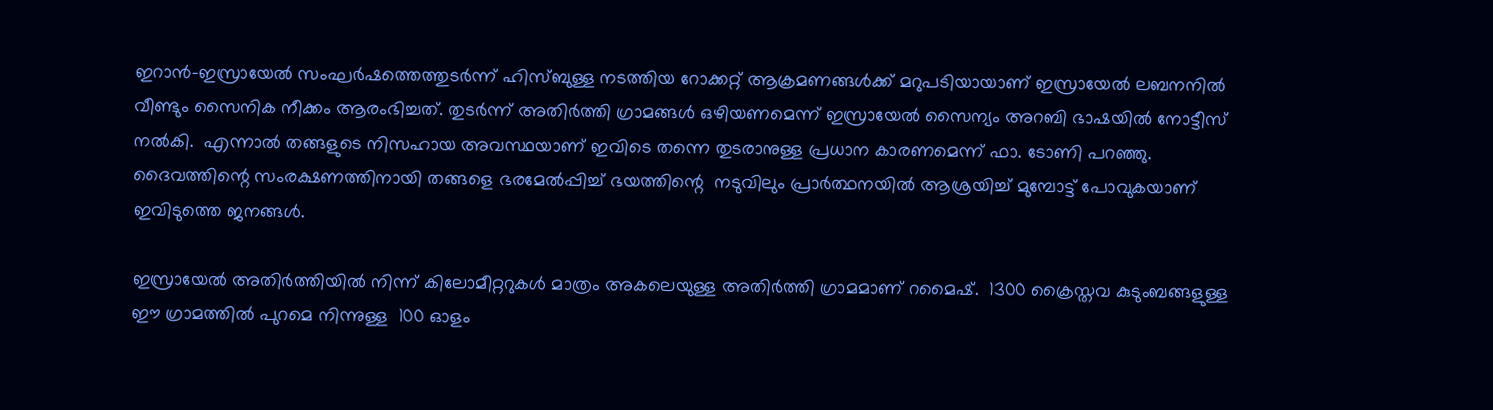ഇറാന്‍-ഇസ്രായേല്‍ സംഘര്‍ഷത്തെത്തുടര്‍ന്ന് ഹിസ്ബുള്ള നടത്തിയ റോക്കറ്റ് ആക്രമണങ്ങള്‍ക്ക് മറുപടിയായാണ് ഇസ്രായേല്‍ ലബനനില്‍ വീണ്ടും സൈനിക നീക്കം ആരംഭിച്ചത്. തുടര്‍ന്ന് അതിര്‍ത്തി ഗ്രാമങ്ങള്‍ ഒഴിയണമെന്ന് ഇസ്രായേല്‍ സൈന്യം അറബി ഭാഷയില്‍ നോട്ടീസ് നല്‍കി.  എന്നാല്‍ തങ്ങളുടെ നിസഹായ അവസ്ഥയാണ് ഇവിടെ തന്നെ തുടരാനുള്ള പ്രധാന കാരണമെന്ന് ഫാ. ടോണി പറഞ്ഞു. ദൈവത്തിന്റെ സംരക്ഷണത്തിനായി തങ്ങളെ ഭരമേല്‍പ്പിച്ച് ഭയത്തിന്റെ  നടുവിലും പ്രാര്‍ത്ഥനയില്‍ ആശ്രയിച്ച് മുമ്പോട്ട് പോവുകയാണ് ഇവിടുത്തെ ജനങ്ങള്‍.

ഇസ്രായേല്‍ അതിര്‍ത്തിയില്‍ നിന്ന് കിലോമീറ്ററുകള്‍ മാത്രം അകലെയുള്ള അതിര്‍ത്തി ഗ്രാമമാണ് റമൈഷ്.  1300 ക്രൈസ്തവ കുടുംബങ്ങളുള്ള ഈ ഗ്രാമത്തില്‍ പുറമെ നിന്നുള്ള  100 ഓളം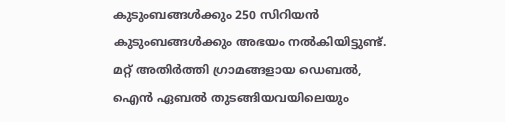കുടുംബങ്ങള്‍ക്കും 250 സിറിയന്‍ കുടുംബങ്ങള്‍ക്കും അഭയം നല്‍കിയിട്ടുണ്ട്. മറ്റ് അതിര്‍ത്തി ഗ്രാമങ്ങളായ ഡെബല്‍, ഐന്‍ ഏബല്‍ തുടങ്ങിയവയിലെയും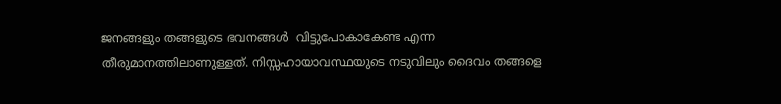ജനങ്ങളും തങ്ങളുടെ ഭവനങ്ങള്‍  വിട്ടുപോകാകേണ്ട എന്ന തീരുമാനത്തിലാണുള്ളത്. നിസ്സഹായാവസ്ഥയുടെ നടുവിലും ദൈവം തങ്ങളെ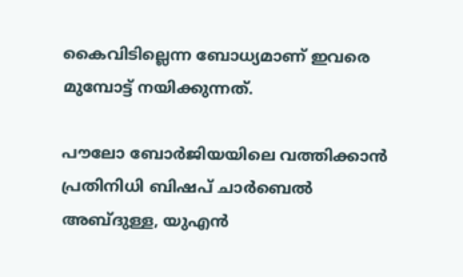കൈവിടില്ലെന്ന ബോധ്യമാണ് ഇവരെ മുമ്പോട്ട് നയിക്കുന്നത്.

പൗലോ ബോര്‍ജിയയിലെ വത്തിക്കാന്‍ പ്രതിനിധി ബിഷപ് ചാര്‍ബെല്‍ അബ്ദുള്ള, യുഎന്‍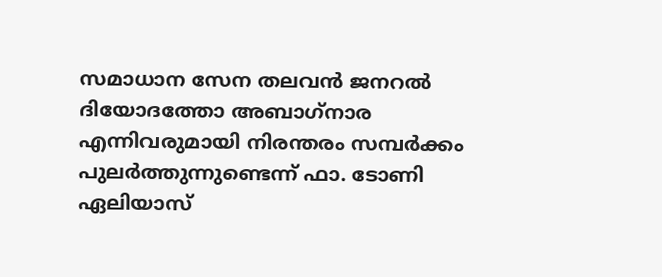സമാധാന സേന തലവന്‍ ജനറല്‍ ദിയോദത്തോ അബാഗ്‌നാര എന്നിവരുമായി നിരന്തരം സമ്പര്‍ക്കം പുലര്‍ത്തുന്നുണ്ടെന്ന് ഫാ. ടോണി ഏലിയാസ്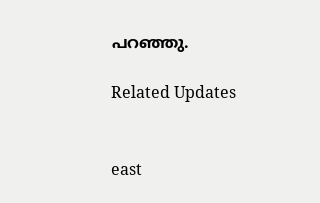പറഞ്ഞു.

Related Updates


east